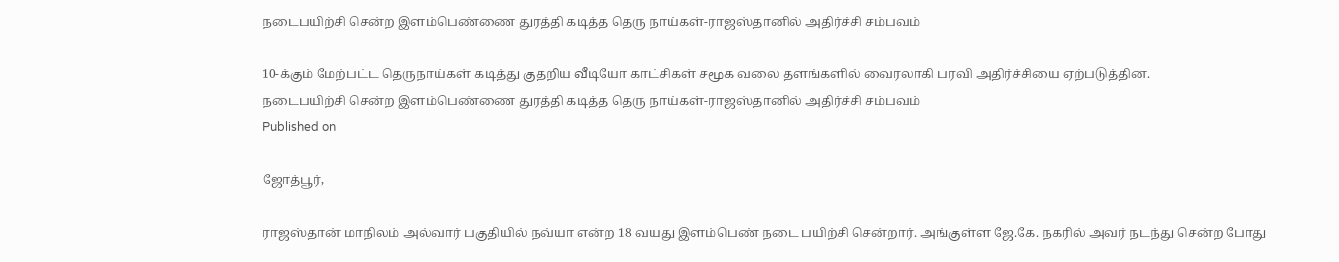நடைபயிற்சி சென்ற இளம்பெண்ணை துரத்தி கடித்த தெரு நாய்கள்-ராஜஸ்தானில் அதிர்ச்சி சம்பவம்

10-க்கும் மேற்பட்ட தெருநாய்கள் கடித்து குதறிய வீடியோ காட்சிகள் சமூக வலை தளங்களில் வைரலாகி பரவி அதிர்ச்சியை ஏற்படுத்தின.
நடைபயிற்சி சென்ற இளம்பெண்ணை துரத்தி கடித்த தெரு நாய்கள்-ராஜஸ்தானில் அதிர்ச்சி சம்பவம்
Published on

ஜோத்பூர்,

ராஜஸ்தான் மாநிலம் அல்வார் பகுதியில் நவ்யா என்ற 18 வயது இளம்பெண் நடை பயிற்சி சென்றார். அங்குள்ள ஜே.கே. நகரில் அவர் நடந்து சென்ற போது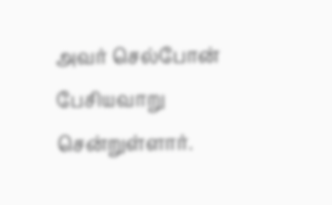அவர் செல்போன் பேசியவாறு சென்றுள்ளார்.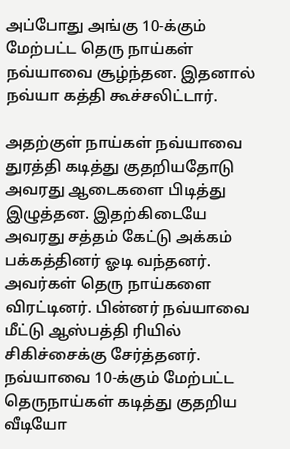அப்போது அங்கு 10-க்கும் மேற்பட்ட தெரு நாய்கள் நவ்யாவை சூழ்ந்தன. இதனால் நவ்யா கத்தி கூச்சலிட்டார்.

அதற்குள் நாய்கள் நவ்யாவை துரத்தி கடித்து குதறியதோடு அவரது ஆடைகளை பிடித்து இழுத்தன. இதற்கிடையே அவரது சத்தம் கேட்டு அக்கம் பக்கத்தினர் ஓடி வந்தனர். அவர்கள் தெரு நாய்களை விரட்டினர். பின்னர் நவ்யாவை மீட்டு ஆஸ்பத்தி ரியில் சிகிச்சைக்கு சேர்த்தனர். நவ்யாவை 10-க்கும் மேற்பட்ட தெருநாய்கள் கடித்து குதறிய வீடியோ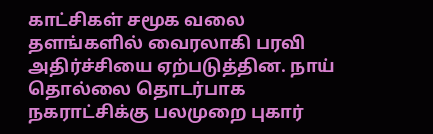காட்சிகள் சமூக வலை தளங்களில் வைரலாகி பரவி அதிர்ச்சியை ஏற்படுத்தின. நாய் தொல்லை தொடர்பாக நகராட்சிக்கு பலமுறை புகார்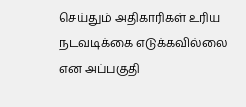செய்தும் அதிகாரிகள் உரிய நடவடிக்கை எடுக்கவில்லை என அப்பகுதி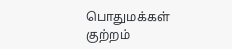பொதுமக்கள் குற்றம்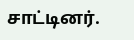சாட்டினர்.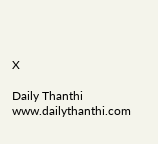X

Daily Thanthi
www.dailythanthi.com